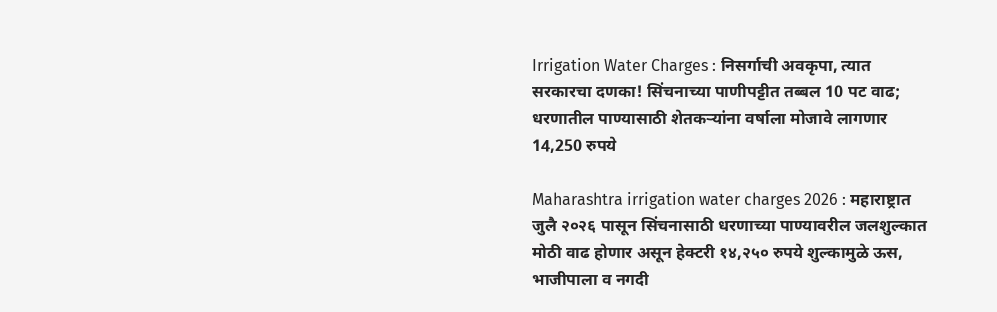Irrigation Water Charges : निसर्गाची अवकृपा, त्यात सरकारचा दणका! सिंचनाच्या पाणीपट्टीत तब्बल 10 पट वाढ; धरणातील पाण्यासाठी शेतकऱ्यांना वर्षाला मोजावे लागणार 14,250 रुपये

Maharashtra irrigation water charges 2026 : महाराष्ट्रात जुलै २०२६ पासून सिंचनासाठी धरणाच्या पाण्यावरील जलशुल्कात मोठी वाढ होणार असून हेक्टरी १४,२५० रुपये शुल्कामुळे ऊस, भाजीपाला व नगदी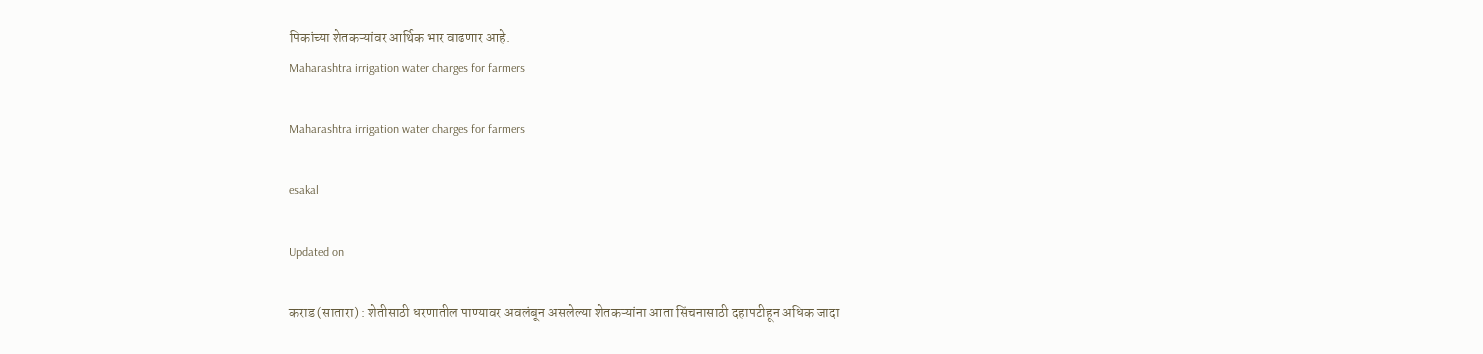पिकांच्या शेतकऱ्यांवर आर्थिक भार वाढणार आहे.
Maharashtra irrigation water charges for farmers

Maharashtra irrigation water charges for farmers

esakal

Updated on

कराड (सातारा) : शेतीसाठी धरणातील पाण्यावर अवलंबून असलेल्या शेतकऱ्यांना आता सिंचनासाठी दहापटीहून अधिक जादा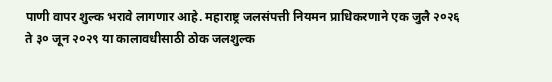पाणी वापर शुल्क भरावे लागणार आहे. महाराष्ट्र जलसंपत्ती नियमन प्राधिकरणाने एक जुलै २०२६ ते ३० जून २०२९ या कालावधीसाठी ठोक जलशुल्क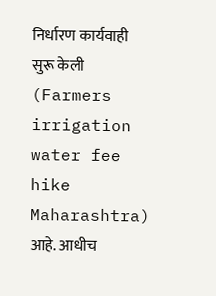निर्धारण कार्यवाही सुरू केली (Farmers irrigation water fee hike Maharashtra) आहे. आधीच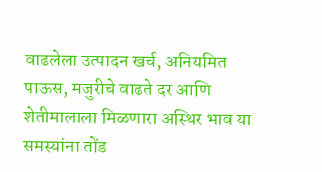वाढलेला उत्पादन खर्च, अनियमित पाऊस, मजुरीचे वाढते दर आणि शेतीमालाला मिळणारा अस्थिर भाव या समस्यांना तोंड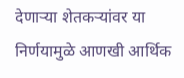देणाऱ्या शेतकऱ्यांवर या निर्णयामुळे आणखी आर्थिक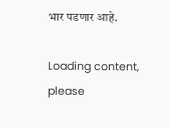भार पडणार आहे.

Loading content, please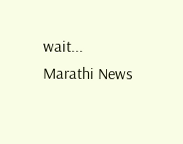wait...
Marathi News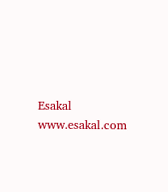Esakal
www.esakal.com